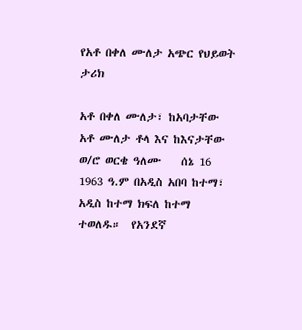የአቶ በቀለ ሙለታ አጭር የህይወት ታሪክ

አቶ በቀለ ሙለታ፣ ከአባታቸው አቶ ሙለታ ቶላ እና ከእናታቸው ወ/ሮ ወርቄ ዓለሙ    ሰኔ 16 1963 ዓ.ም በአዲስ አበባ ከተማ፣ አዲስ ከተማ ክፍለ ከተማ ተወለዱ።  የአንደኛ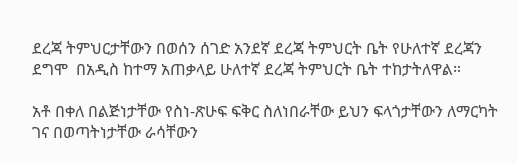ደረጃ ትምህርታቸውን በወሰን ሰገድ አንደኛ ደረጃ ትምህርት ቤት የሁለተኛ ደረጃን ደግሞ  በአዲስ ከተማ አጠቃላይ ሁለተኛ ደረጃ ትምህርት ቤት ተከታትለዋል።

አቶ በቀለ በልጅነታቸው የስነ-ጽሁፍ ፍቅር ስለነበራቸው ይህን ፍላጎታቸውን ለማርካት ገና በወጣትነታቸው ራሳቸውን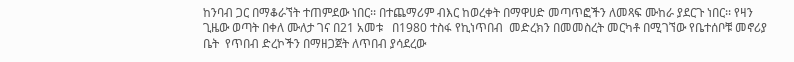ከንባብ ጋር በማቆራኘት ተጠምደው ነበር፡፡ በተጨማሪም ብእር ከወረቀት በማዋሀድ መጣጥፎችን ለመጻፍ ሙከራ ያደርጉ ነበር፡፡ የዛን ጊዜው ወጣት በቀለ ሙለታ ገና በ21 አመቱ   በ1980 ተስፋ የኪነጥበብ  መድረክን በመመስረት መርካቶ በሚገኘው የቤተሰቦቹ መኖሪያ ቤት  የጥበብ ድረኮችን በማዘጋጀት ለጥበብ ያሳደረው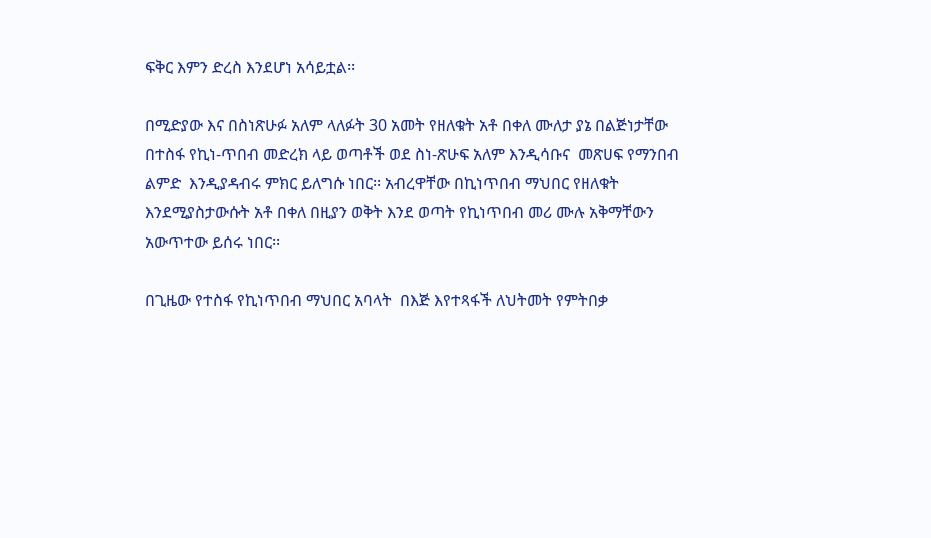ፍቅር እምን ድረስ እንደሆነ አሳይቷል፡፡

በሚድያው እና በስነጽሁፉ አለም ላለፉት 30 አመት የዘለቁት አቶ በቀለ ሙለታ ያኔ በልጅነታቸው  በተስፋ የኪነ-ጥበብ መድረክ ላይ ወጣቶች ወደ ስነ-ጽሁፍ አለም እንዲሳቡና  መጽሀፍ የማንበብ ልምድ  እንዲያዳብሩ ምክር ይለግሱ ነበር፡፡ አብረዋቸው በኪነጥበብ ማህበር የዘለቁት እንደሚያስታውሱት አቶ በቀለ በዚያን ወቅት እንደ ወጣት የኪነጥበብ መሪ ሙሉ አቅማቸውን አውጥተው ይሰሩ ነበር፡፡

በጊዜው የተስፋ የኪነጥበብ ማህበር አባላት  በእጅ እየተጻፋች ለህትመት የምትበቃ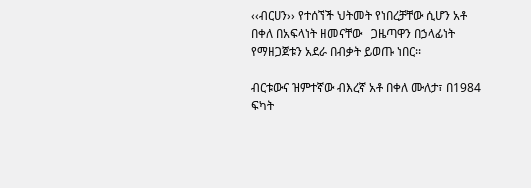‹‹ብርሀን›› የተሰኘች ህትመት የነበረቻቸው ሲሆን አቶ በቀለ በአፍላነት ዘመናቸው   ጋዜጣዋን በኃላፊነት የማዘጋጀቱን አደራ በብቃት ይወጡ ነበር፡፡

ብርቱውና ዝምተኛው ብእረኛ አቶ በቀለ ሙለታ፣ በ1984 ፍካት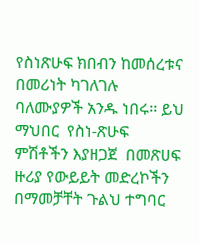የስነጽሁፍ ክበብን ከመሰረቱና በመሪነት ካገለገሉ ባለሙያዎች አንዱ ነበሩ፡፡ ይህ ማህበር  የስነ-ጽሁፍ ምሽቶችን እያዘጋጀ  በመጽሀፍ ዙሪያ የውይይት መድረኮችን በማመቻቸት ጉልህ ተግባር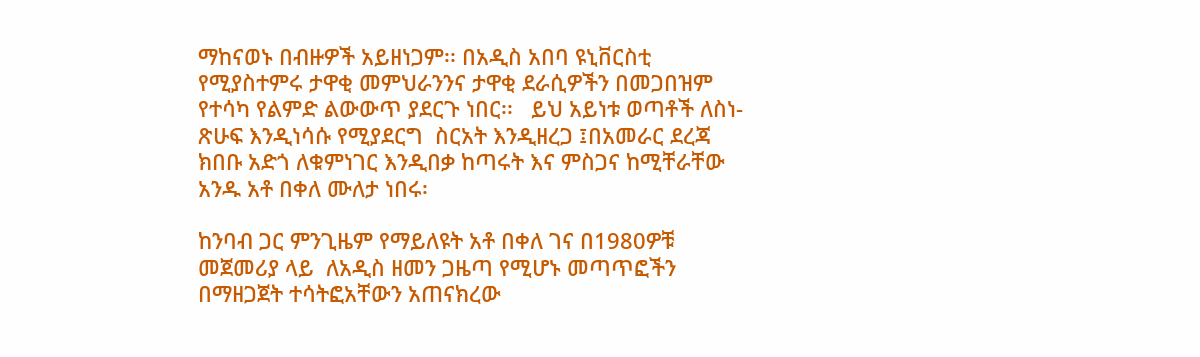ማከናወኑ በብዙዎች አይዘነጋም፡፡ በአዲስ አበባ ዩኒቨርስቲ የሚያስተምሩ ታዋቂ መምህራንንና ታዋቂ ደራሲዎችን በመጋበዝም የተሳካ የልምድ ልውውጥ ያደርጉ ነበር፡፡   ይህ አይነቱ ወጣቶች ለስነ-ጽሁፍ እንዲነሳሱ የሚያደርግ  ስርአት እንዲዘረጋ ፤በአመራር ደረጃ  ክበቡ አድጎ ለቁምነገር እንዲበቃ ከጣሩት እና ምስጋና ከሚቸራቸው አንዱ አቶ በቀለ ሙለታ ነበሩ፡

ከንባብ ጋር ምንጊዜም የማይለዩት አቶ በቀለ ገና በ1980ዎቹ መጀመሪያ ላይ  ለአዲስ ዘመን ጋዜጣ የሚሆኑ መጣጥፎችን በማዘጋጀት ተሳትፎአቸውን አጠናክረው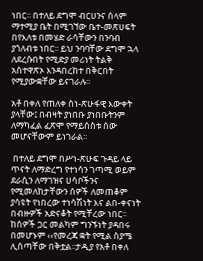ነበር፡፡ በተለይ ደግሞ ብርሀንና ሰላም ማተሚያ ቤት በሚገኘው ቤተ-መጽሀፍት  በየእለቱ በመሄድ ራሳቸውን በንባብ ያጎለብቱ ነበር፡፡ ይህ ንባባቸው ደግሞ ኋላ ለደረሱበት የሚድያ መሪነት ትልቅ አስተዋጽኦ እንዳበረከተ በቅርበት የሚያውቋቸው ይናገራሉ፡፡

አቶ በቀለ የጠለቀ ስነ-ጽሁፋዊ እውቀት ያላቸው፤ በብዛት ያነበቡ ያነበቡትንም ለማካፈል ፈጽሞ የማይሰስቱ ሰው መሆናቸውም ይነገራል፡፡

 በተለይ ደግሞ በሥነ-ጽሁፍ ጉዳይ ላይ  ጥናት ለማድረግ የተነሳን ገጣሚ ወይም ደራሲን ለማገዝና ሀሳቦችንና የሚመለከታቸውን ሰዎች ለመጠቆም ያሳዩት የነበረው ተነሳሽነት እና ልበ-ቀናነት በብዙዎች አድናቆት የሚቸረው ነበር፡፡ ከሰዎች ጋር መልካም ግንኙነት ያዳበሩ በመሆኑም ‹‹የመረጃ ቋት የሚል ስያሜ ሊሰጣቸው በቅቷል፡፡ታዲያ የአቶ በቀለ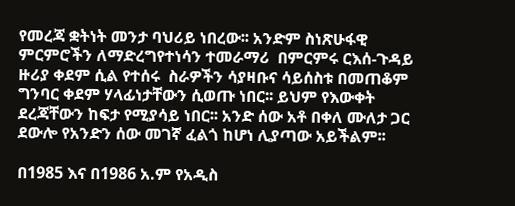የመረጃ ቋትነት መንታ ባህሪይ ነበረው፡፡ አንድም ስነጽሁፋዊ ምርምሮችን ለማድረግየተነሳን ተመራማሪ  በምርምሩ ርእሰ-ጉዳይ ዙሪያ ቀደም ሲል የተሰሩ  ስራዎችን ሳያዛቡና ሳይሰስቱ በመጠቆም ግንባር ቀደም ሃላፊነታቸውን ሲወጡ ነበር፡፡ ይህም የእውቀት ደረጃቸውን ከፍታ የሚያሳይ ነበር፡፡ አንድ ሰው አቶ በቀለ ሙለታ ጋር ደውሎ የአንድን ሰው መገኛ ፈልጎ ከሆነ ሊያጣው አይችልም፡፡

በ1985 እና በ1986 አ.ም የአዲስ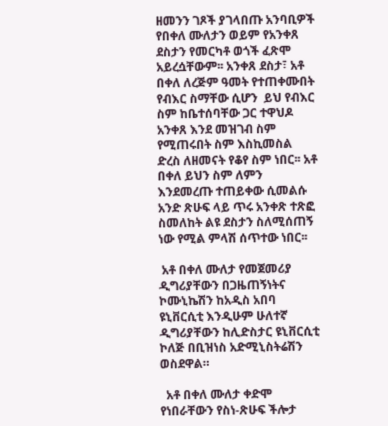ዘመንን ገጾች ያገላበጡ አንባቢዎች  የበቀለ ሙለታን ወይም የአንቀጸ ደስታን የመርካቶ ወጎች ፈጽሞ አይረሷቸውም፡፡ አንቀጸ ደስታ፣ አቶ በቀለ ለረጅም ዓመት የተጠቀሙበት የብእር ስማቸው ሲሆን  ይህ የብእር ስም ከቤተሰባቸው ጋር ተዋህዶ አንቀጸ እንደ መዝገብ ስም የሚጠሩበት ስም እስኪመስል ድረስ ለዘመናት የቆየ ስም ነበር፡፡ አቶ በቀለ ይህን ስም ለምን እንደመረጡ ተጠይቀው ሲመልሱ አንድ ጽሁፍ ላይ ጥሩ አንቀጽ ተጽፎ ስመለከት ልዩ ደስታን ስለሚሰጠኝ ነው የሚል ምላሽ ሰጥተው ነበር፡፡

 አቶ በቀለ ሙለታ የመጀመሪያ ዲግሪያቸውን በጋዜጠኝነትና ኮሙኒኬሽን ከአዲስ አበባ ዩኒቨርሲቲ እንዲሁም ሁለተኛ ዲግሪያቸውን ከሊድስታር ዩኒቨርሲቲ ኮለጅ በቢዝነስ አድሚኒስትሬሽን ወስደዋል።

  አቶ በቀለ ሙለታ ቀድሞ የነበራቸውን የስነ-ጽሁፍ ችሎታ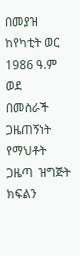በመያዝ ከየካቲት ወር 1986 ዓ.ም ወደ  በመስራች ጋዜጠኝነት የማህቶት ጋዜጣ  ዝግጅት ክፍልን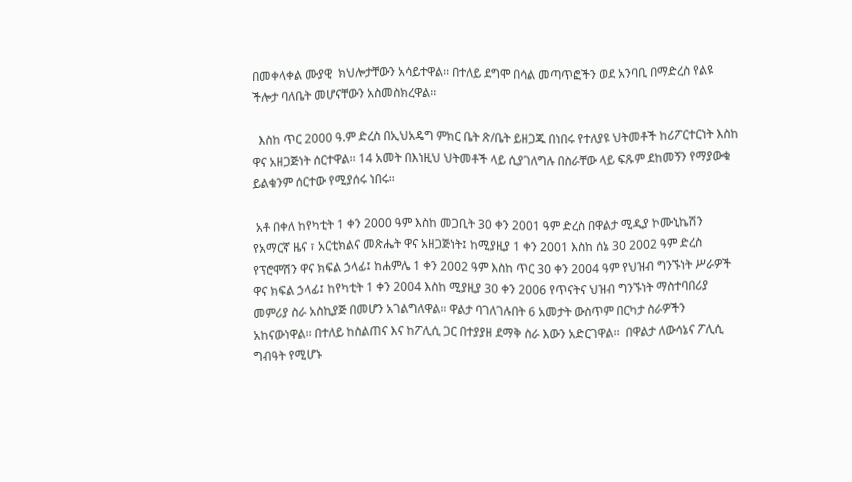በመቀላቀል ሙያዊ  ክህሎታቸውን አሳይተዋል፡፡ በተለይ ደግሞ በሳል መጣጥፎችን ወደ አንባቢ በማድረስ የልዩ ችሎታ ባለቤት መሆናቸውን አስመስክረዋል፡፡

  እስከ ጥር 2000 ዓ.ም ድረስ በኢህአዴግ ምክር ቤት ጽ/ቤት ይዘጋጁ በነበሩ የተለያዩ ህትመቶች ከሪፖርተርነት እስከ ዋና አዘጋጅነት ሰርተዋል፡፡ 14 አመት በእነዚህ ህትመቶች ላይ ሲያገለግሉ በስራቸው ላይ ፍጹም ደከመኝን የማያውቁ ይልቁንም ሰርተው የሚያሰሩ ነበሩ፡፡

 አቶ በቀለ ከየካቲት 1 ቀን 2000 ዓም እስከ መጋቢት 30 ቀን 2001 ዓም ድረስ በዋልታ ሚዲያ ኮሙኒኬሽን የአማርኛ ዜና ፣ አርቲክልና መጽሔት ዋና አዘጋጅነት፤ ከሚያዚያ 1 ቀን 2001 እስከ ሰኔ 30 2002 ዓም ድረስ የፕሮሞሽን ዋና ክፍል ኃላፊ፤ ከሐምሌ 1 ቀን 2002 ዓም እስከ ጥር 30 ቀን 2004 ዓም የህዝብ ግንኙነት ሥራዎች ዋና ክፍል ኃላፊ፤ ከየካቲት 1 ቀን 2004 እስከ ሚያዚያ 30 ቀን 2006 የጥናትና ህዝብ ግንኙነት ማስተባበሪያ መምሪያ ስራ አስኪያጅ በመሆን አገልግለዋል። ዋልታ ባገለገሉበት 6 አመታት ውስጥም በርካታ ስራዎችን አከናውነዋል፡፡ በተለይ ከስልጠና እና ከፖሊሲ ጋር በተያያዘ ደማቅ ስራ እውን አድርገዋል፡፡  በዋልታ ለውሳኔና ፖሊሲ ግብዓት የሚሆኑ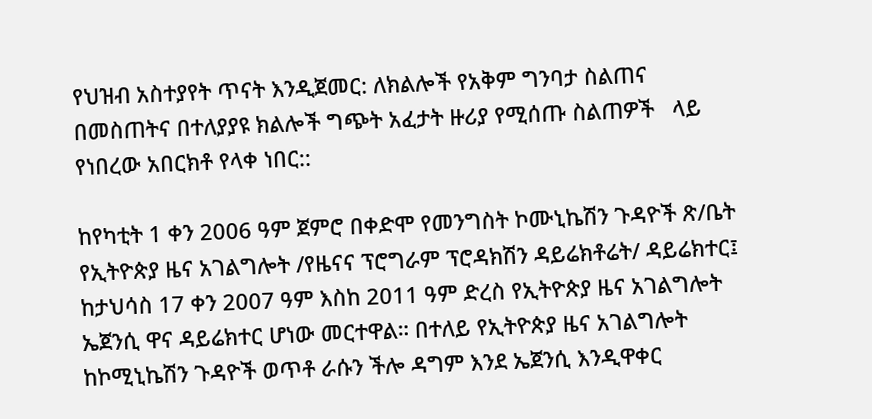የህዝብ አስተያየት ጥናት እንዲጀመር: ለክልሎች የአቅም ግንባታ ስልጠና በመስጠትና በተለያያዩ ክልሎች ግጭት አፈታት ዙሪያ የሚሰጡ ስልጠዎች   ላይ የነበረው አበርክቶ የላቀ ነበር::

ከየካቲት 1 ቀን 2006 ዓም ጀምሮ በቀድሞ የመንግስት ኮሙኒኬሽን ጉዳዮች ጽ/ቤት የኢትዮጵያ ዜና አገልግሎት /የዜናና ፕሮግራም ፕሮዳክሽን ዳይሬክቶሬት/ ዳይሬክተር፤ ከታህሳስ 17 ቀን 2007 ዓም እስከ 2011 ዓም ድረስ የኢትዮጵያ ዜና አገልግሎት ኤጀንሲ ዋና ዳይሬክተር ሆነው መርተዋል። በተለይ የኢትዮጵያ ዜና አገልግሎት  ከኮሚኒኬሽን ጉዳዮች ወጥቶ ራሱን ችሎ ዳግም እንደ ኤጀንሲ እንዲዋቀር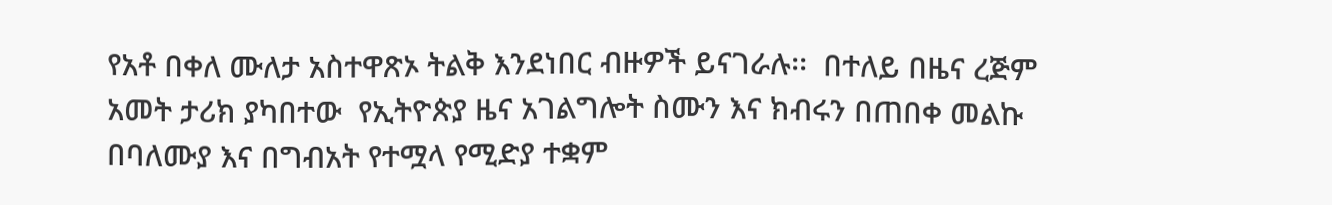የአቶ በቀለ ሙለታ አስተዋጽኦ ትልቅ እንደነበር ብዙዎች ይናገራሉ፡፡  በተለይ በዜና ረጅም አመት ታሪክ ያካበተው  የኢትዮጵያ ዜና አገልግሎት ስሙን እና ክብሩን በጠበቀ መልኩ በባለሙያ እና በግብአት የተሟላ የሚድያ ተቋም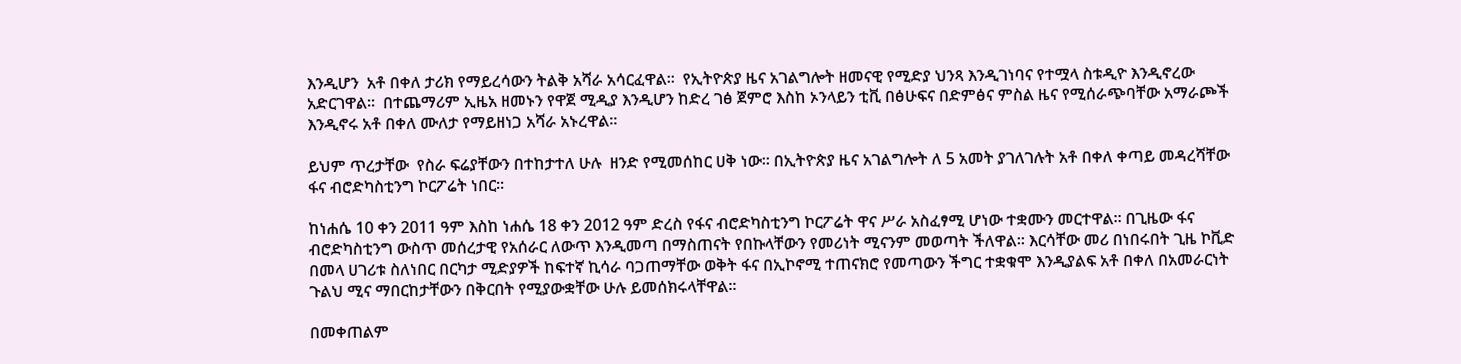እንዲሆን  አቶ በቀለ ታሪክ የማይረሳውን ትልቅ አሻራ አሳርፈዋል፡፡  የኢትዮጵያ ዜና አገልግሎት ዘመናዊ የሚድያ ህንጻ እንዲገነባና የተሟላ ስቱዲዮ እንዲኖረው አድርገዋል፡፡  በተጨማሪም ኢዜአ ዘመኑን የዋጀ ሚዲያ እንዲሆን ከድረ ገፅ ጀምሮ እስከ ኦንላይን ቲቪ በፅሁፍና በድምፅና ምስል ዜና የሚሰራጭባቸው አማራጮች እንዲኖሩ አቶ በቀለ ሙለታ የማይዘነጋ አሻራ አኑረዋል፡፡

ይህም ጥረታቸው  የስራ ፍሬያቸውን በተከታተለ ሁሉ  ዘንድ የሚመሰከር ሀቅ ነው፡፡ በኢትዮጵያ ዜና አገልግሎት ለ 5 አመት ያገለገሉት አቶ በቀለ ቀጣይ መዳረሻቸው ፋና ብሮድካስቲንግ ኮርፖሬት ነበር፡፡

ከነሐሴ 10 ቀን 2011 ዓም እስከ ነሐሴ 18 ቀን 2012 ዓም ድረስ የፋና ብሮድካስቲንግ ኮርፖሬት ዋና ሥራ አስፈፃሚ ሆነው ተቋሙን መርተዋል። በጊዜው ፋና ብሮድካስቲንግ ውስጥ መሰረታዊ የአሰራር ለውጥ እንዲመጣ በማስጠናት የበኩላቸውን የመሪነት ሚናንም መወጣት ችለዋል፡፡ እርሳቸው መሪ በነበሩበት ጊዜ ኮቪድ በመላ ሀገሪቱ ስለነበር በርካታ ሚድያዎች ከፍተኛ ኪሳራ ባጋጠማቸው ወቅት ፋና በኢኮኖሚ ተጠናክሮ የመጣውን ችግር ተቋቁሞ እንዲያልፍ አቶ በቀለ በአመራርነት  ጉልህ ሚና ማበርከታቸውን በቅርበት የሚያውቋቸው ሁሉ ይመሰክሩላቸዋል፡፡

በመቀጠልም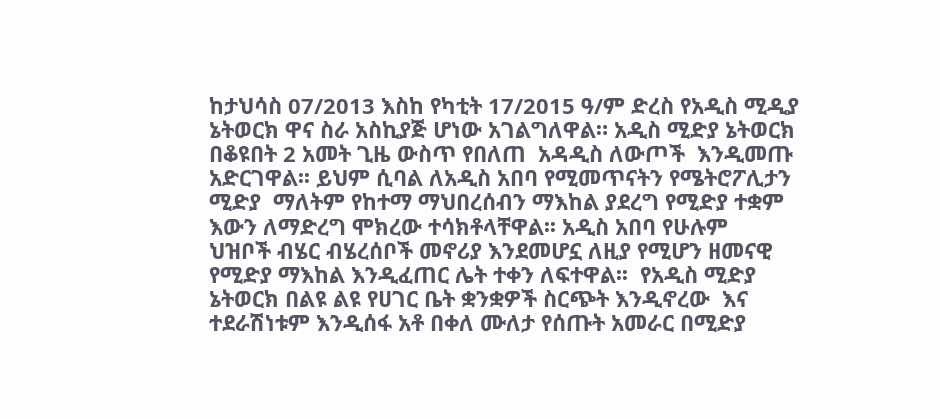ከታህሳስ 07/2013 እስከ የካቲት 17/2015 ዓ/ም ድረስ የአዲስ ሚዲያ ኔትወርክ ዋና ስራ አስኪያጅ ሆነው አገልግለዋል። አዲስ ሚድያ ኔትወርክ በቆዩበት 2 አመት ጊዜ ውስጥ የበለጠ  አዳዲስ ለውጦች  እንዲመጡ አድርገዋል፡፡ ይህም ሲባል ለአዲስ አበባ የሚመጥናትን የሜትሮፖሊታን ሚድያ  ማለትም የከተማ ማህበረሰብን ማእከል ያደረግ የሚድያ ተቋም እውን ለማድረግ ሞክረው ተሳክቶላቸዋል፡፡ አዲስ አበባ የሁሉም  ህዝቦች ብሄር ብሄረሰቦች መኖሪያ እንደመሆኗ ለዚያ የሚሆን ዘመናዊ የሚድያ ማእከል እንዲፈጠር ሌት ተቀን ለፍተዋል፡፡  የአዲስ ሚድያ ኔትወርክ በልዩ ልዩ የሀገር ቤት ቋንቋዎች ስርጭት እንዲኖረው  እና ተደራሽነቱም እንዲሰፋ አቶ በቀለ ሙለታ የሰጡት አመራር በሚድያ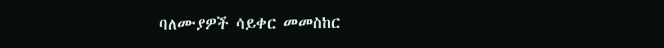ባለሙያዎች ሳይቀር መመስከር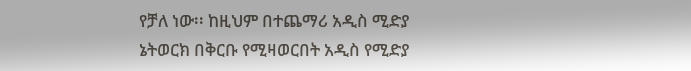የቻለ ነው፡፡ ከዚህም በተጨማሪ አዲስ ሚድያ ኔትወርክ በቅርቡ የሚዛወርበት አዲስ የሚድያ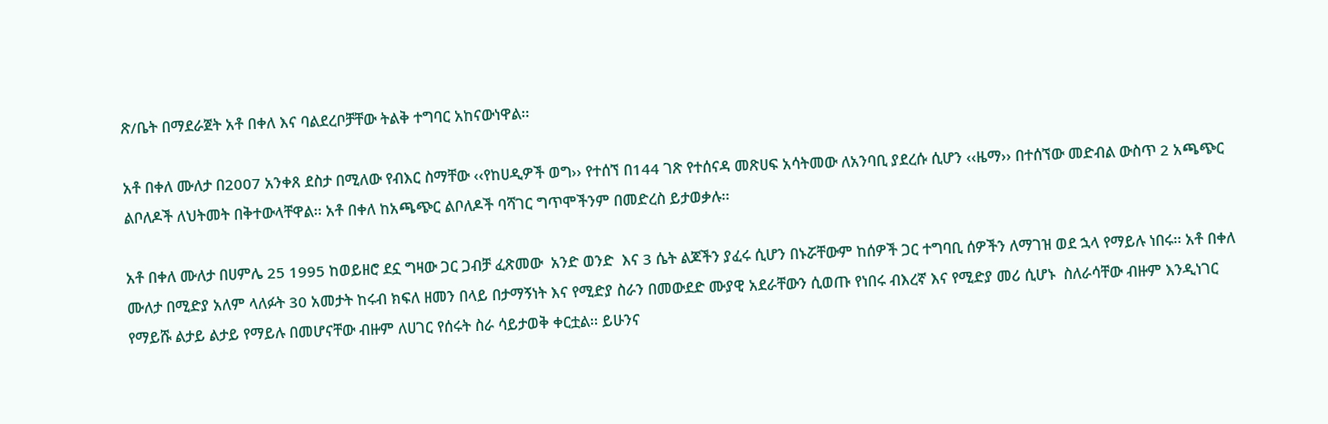ጽ/ቤት በማደራጀት አቶ በቀለ እና ባልደረቦቻቸው ትልቅ ተግባር አከናውነዋል፡፡

አቶ በቀለ ሙለታ በ2007 አንቀጸ ደስታ በሚለው የብእር ስማቸው ‹‹የከሀዲዎች ወግ›› የተሰኘ በ144 ገጽ የተሰናዳ መጽሀፍ አሳትመው ለአንባቢ ያደረሱ ሲሆን ‹‹ዜማ›› በተሰኘው መድብል ውስጥ 2 አጫጭር ልቦለዶች ለህትመት በቅተውላቸዋል፡፡ አቶ በቀለ ከአጫጭር ልቦለዶች ባሻገር ግጥሞችንም በመድረስ ይታወቃሉ፡፡

አቶ በቀለ ሙለታ በሀምሌ 25 1995 ከወይዘሮ ደኗ ግዛው ጋር ጋብቻ ፈጽመው  አንድ ወንድ  እና 3 ሴት ልጆችን ያፈሩ ሲሆን በኑሯቸውም ከሰዎች ጋር ተግባቢ ሰዎችን ለማገዝ ወደ ኋላ የማይሉ ነበሩ፡፡ አቶ በቀለ ሙለታ በሚድያ አለም ላለፉት 30 አመታት ከሩብ ክፍለ ዘመን በላይ በታማኝነት እና የሚድያ ስራን በመውደድ ሙያዊ አደራቸውን ሲወጡ የነበሩ ብእረኛ እና የሚድያ መሪ ሲሆኑ  ስለራሳቸው ብዙም እንዲነገር የማይሹ ልታይ ልታይ የማይሉ በመሆናቸው ብዙም ለሀገር የሰሩት ስራ ሳይታወቅ ቀርቷል፡፡ ይሁንና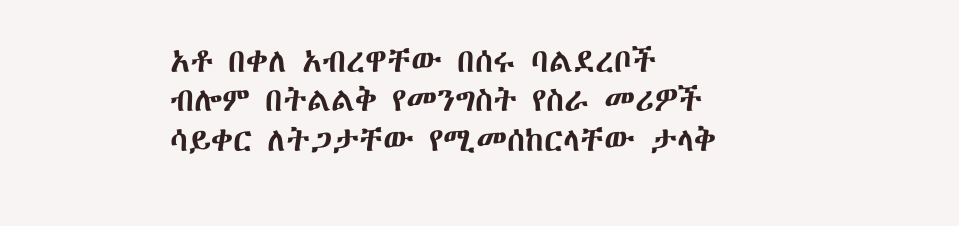አቶ በቀለ አብረዋቸው በሰሩ ባልደረቦች ብሎም በትልልቅ የመንግስት የስራ መሪዎች ሳይቀር ለትጋታቸው የሚመሰከርላቸው ታላቅ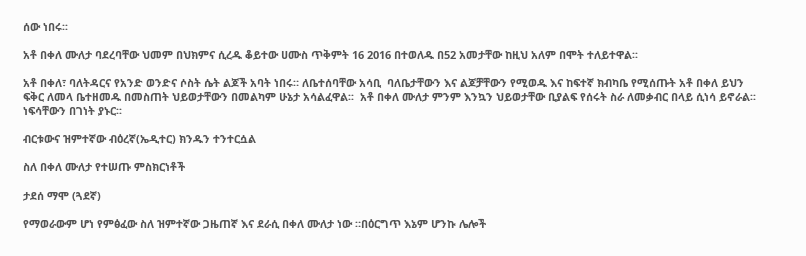ሰው ነበሩ፡፡

አቶ በቀለ ሙለታ ባደረባቸው ህመም በህክምና ሲረዱ ቆይተው ሀሙስ ጥቅምት 16 2016 በተወለዱ በ52 አመታቸው ከዚህ አለም በሞት ተለይተዋል፡፡

አቶ በቀለ፣ ባለትዳርና የአንድ ወንድና ሶስት ሴት ልጆች አባት ነበሩ። ለቤተሰባቸው አሳቢ  ባለቤታቸውን እና ልጆቻቸውን የሚወዱ እና ከፍተኛ ክብካቤ የሚሰጡት አቶ በቀለ ይህን ፍቅር ለመላ ቤተዘመዱ በመስጠት ህይወታቸውን በመልካም ሁኔታ አሳልፈዋል፡፡  አቶ በቀለ ሙለታ ምንም እንኳን ህይወታቸው ቢያልፍ የሰሩት ስራ ለመቃብር በላይ ሲነሳ ይኖራል፡፡ ነፍሳቸውን በገነት ያኑር፡፡

ብርቱውና ዝምተኛው ብዕረኛ(ኤዲተር) ክንዱን ተንተርሷል

ስለ በቀለ ሙለታ የተሠጡ ምስክርነቶች

ታደሰ ማሞ (ጓደኛ)

የማወራውም ሆነ የምፅፈው ስለ ዝምተኛው ጋዜጠኛ እና ደራሲ በቀለ ሙለታ ነው ።በዕርግጥ እኔም ሆንኩ ሌሎች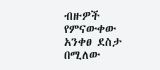ብዙዎች የምናውቀው አንቀፀ ደስታ በሚለው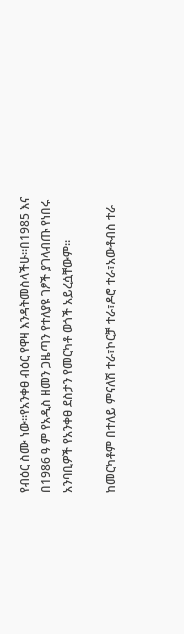የብዕር ስሙ ነው።የአንቀፀ ብዕር የዋዛ እንዳትመስላችሁ።በ1985 እና በ1986 ዓ ም የአዲስ ዘመን ጋዜጣን የተለያዩ ገፆች ያገላብጡ የነበሩ አንባቢዎች የአንቀፀ ደስታን የመርካቶ ወጎች አይረሷቸውም።

ከመርካቶም በተለይ ምናለሽ ተራ፣ኮርቻ ተራ፣ዶሮ ተራ፣አውቶብስ ተራ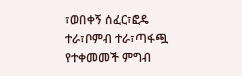፣ወበቀኝ ሰፈር፣ፎዴ ተራ፣ቦምብ ተራ፣ጣፋጯ የተቀመመች ምግብ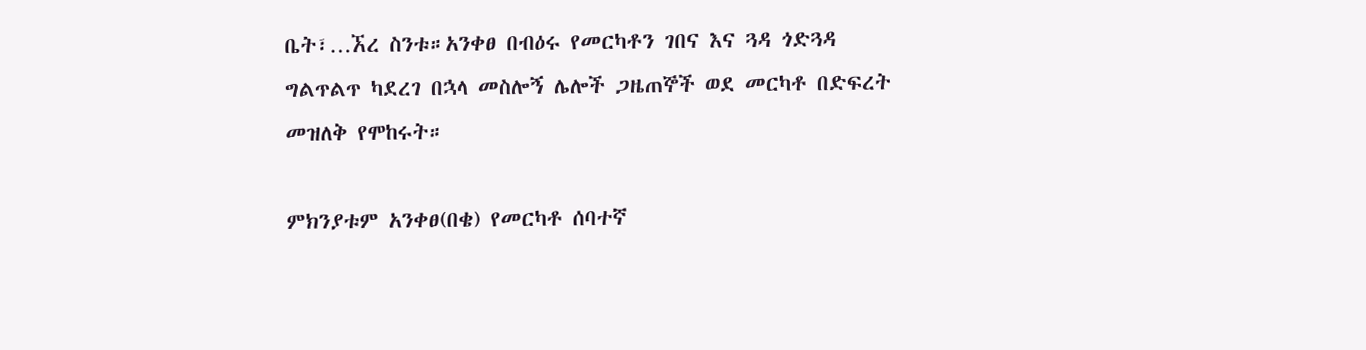ቤት፣…ኧረ ስንቱ።አንቀፀ በብዕሩ የመርካቶን ገበና እና ጓዳ ጎድጓዳ ግልጥልጥ ካደረገ በኋላ መስሎኝ ሌሎች ጋዜጠኞች ወደ መርካቶ በድፍረት መዝለቅ የሞከሩት።

ምክንያቱም አንቀፀ(በቄ) የመርካቶ ሰባተኛ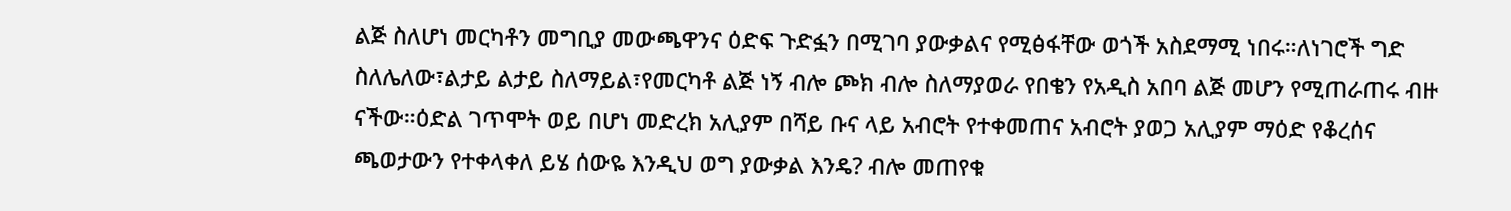ልጅ ስለሆነ መርካቶን መግቢያ መውጫዋንና ዕድፍ ጉድፏን በሚገባ ያውቃልና የሚፅፋቸው ወጎች አስደማሚ ነበሩ።ለነገሮች ግድ ስለሌለው፣ልታይ ልታይ ስለማይል፣የመርካቶ ልጅ ነኝ ብሎ ጮክ ብሎ ስለማያወራ የበቄን የአዲስ አበባ ልጅ መሆን የሚጠራጠሩ ብዙ ናችው።ዕድል ገጥሞት ወይ በሆነ መድረክ አሊያም በሻይ ቡና ላይ አብሮት የተቀመጠና አብሮት ያወጋ አሊያም ማዕድ የቆረሰና ጫወታውን የተቀላቀለ ይሄ ሰውዬ እንዲህ ወግ ያውቃል እንዴ? ብሎ መጠየቁ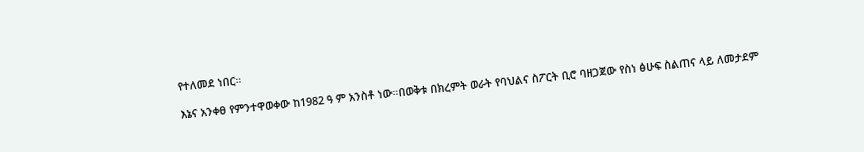የተለመደ ነበር።

እኔና አንቀፀ የምንተዋወቀው ከ1982 ዓ ም አንስቶ ነው።በወቅቱ በክረምት ወራት የባህልና ስፖርት ቢሮ ባዘጋጀው የስነ ፅሁፍ ስልጠና ላይ ለመታደም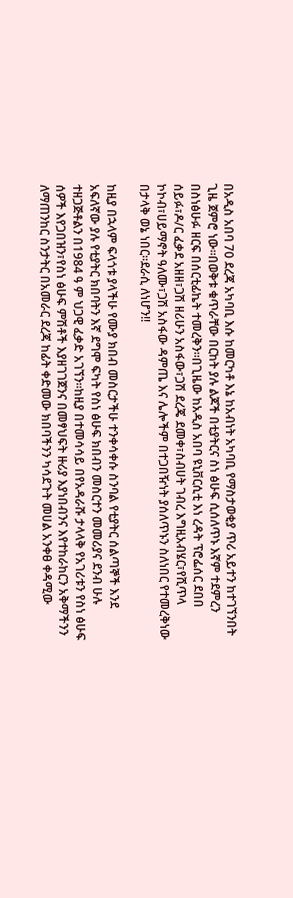በአዲስ አበባ 70 ደረጃ አካባቢ እሱ ከመርካቶ እኔ ከአብነት አካባቢ የማስታወቂያ ጥሪ አይተን ከተገኘንበት ጊዜ ጀምሮ ነው።በወቅቱ ቁጥራቸው በርከት ያሉ ልጆች በቲያትርና ስነ ፅሁፍ ሲሰለጥኑ እኛም ተደምረን በስነፅሁፉ ዘርፍ በሰርቲፊኬት ተመረቅን።በጊዜው ከአዲስ አበባ ዩኒቨርሲቲ እነ ረዳት ፕሮፌሰር ደበበ ሰይፉ፣ዶ/ር ፈቃደ አዘዘ፣ጋሽ ዘሪሁን አስፋው፣ጋሽ ደረጄ ደመቀ፣ስብሀት ገብረ እግዚአብሄር፣የሺጥላ ኮኮብ፣ሀይማኖት ዓለሙ፣ጋሽ አስፋው ዳምጤ እና ሌሎችም በተጋበዥነት ያሰለጥኑን ስለነበር የተመረቅነው በታላቅ ወኔ ነበር።ደራሲ ለነሆን!!

ከዚያ በኋላም ፍላጎቱ ያላችሁ የሙያ ክበብ መስርታችሁ ተንቀሳቀሱ ስንባል የቲያትር ሰልጣኞች እንደ አፍለኛው ያሉ የቲያትር ክበባትን እኛ ደግሞ ፍካት የስነ ፅሁፍ ክበብን መስርተን መመሪያና ደንብ ሁሉ ተዘጋጅቶልን በ1984 ዓ ም ህጋዊ ፈቃድ አገኘን።ከዚያ በተመሳሳይ በየአዳራሹ ታላላቅ የአገሪቱን የስነ ፅሁፍ ሰዎች እየጋበዝን፣የስነ ፅሁፍ ምሽቶች እያዘገገጀንና በመፃህፍት ዙሪያ እያነበብንና እየተከራከርን አቅማችንን ለማጠንከር ስንታትር በአመራር ደረጃ ከፊት ቀድመው ክበባችንን ካሳደጉት መሀል አንቀፀ ቀዳሚው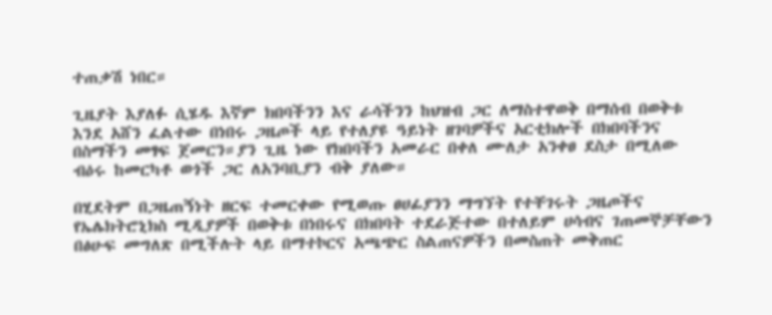ተጠቃሽ ነበር።

ጊዜያት እያለፉ ሲሄዱ እኛም ክበባችንን እና ራሳችንን ከህዝብ ጋር ለማስተዋወቅ በማሰብ በወቅቱ እንደ አሸን ፈልተው በነበሩ ጋዜጦች ላይ የተለያዩ ዓይነት ዘገባዎችና አርቲክሎች በክበባችንና በስማችን መፃፍ ጀመርን።ያን ጊዜ ነው የክበባችን አመራር በቀለ ሙለታ አንቀፀ ደስታ በሚለው ብዕሩ ከመርካቶ ወጎች ጋር ለአንባቢያን ብቅ ያለው።

በሂደትም በጋዜጠኝነት ዘርፍ ተመርቀው የሚወጡ ፀሀፊያንን ማግኘት የተቸገሩት ጋዜጦችና የኤሌክትሮኒክስ ሚዲያዎች በወቅቱ በነበሩና በክበባት ተደራጅተው በተለይም ሀሳብና ገጠመኞቻቸውን በፅሁፍ መግለጽ በሚችሉት ላይ በማተኮርና አጫጭር ስልጠናዎችን በመስጠት መቅጠር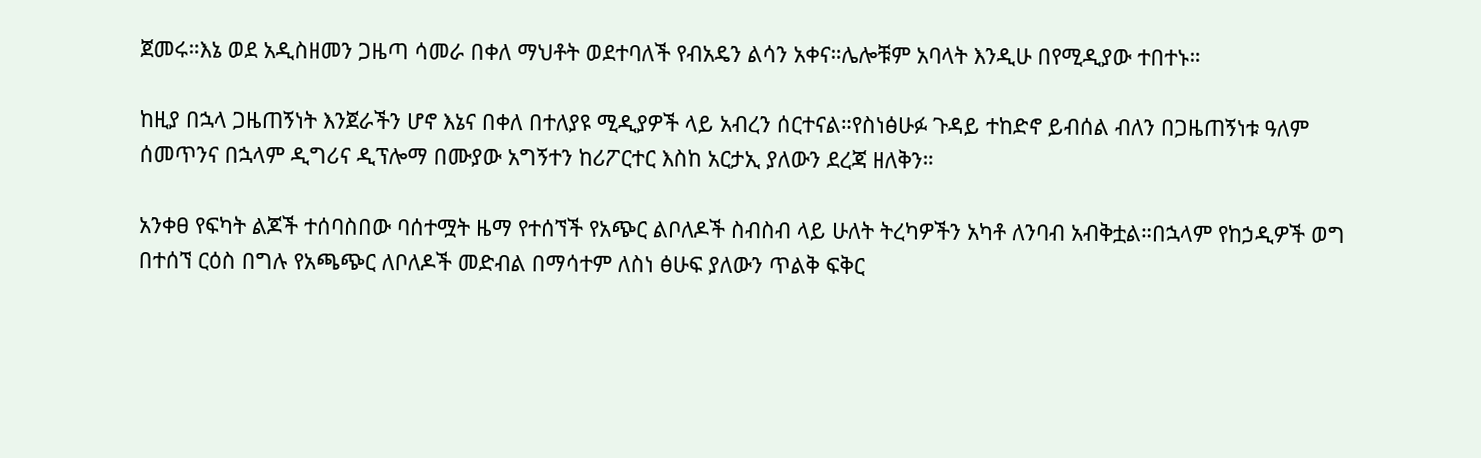ጀመሩ።እኔ ወደ አዲስዘመን ጋዜጣ ሳመራ በቀለ ማህቶት ወደተባለች የብአዴን ልሳን አቀና።ሌሎቹም አባላት እንዲሁ በየሚዲያው ተበተኑ።

ከዚያ በኋላ ጋዜጠኝነት እንጀራችን ሆኖ እኔና በቀለ በተለያዩ ሚዲያዎች ላይ አብረን ሰርተናል።የስነፅሁፉ ጉዳይ ተከድኖ ይብሰል ብለን በጋዜጠኝነቱ ዓለም ሰመጥንና በኋላም ዲግሪና ዲፕሎማ በሙያው አግኝተን ከሪፖርተር እስከ አርታኢ ያለውን ደረጃ ዘለቅን።

አንቀፀ የፍካት ልጆች ተሰባስበው ባሰተሟት ዜማ የተሰኘች የአጭር ልቦለዶች ስብስብ ላይ ሁለት ትረካዎችን አካቶ ለንባብ አብቅቷል።በኋላም የከኃዲዎች ወግ በተሰኘ ርዕስ በግሉ የአጫጭር ለቦለዶች መድብል በማሳተም ለስነ ፅሁፍ ያለውን ጥልቅ ፍቅር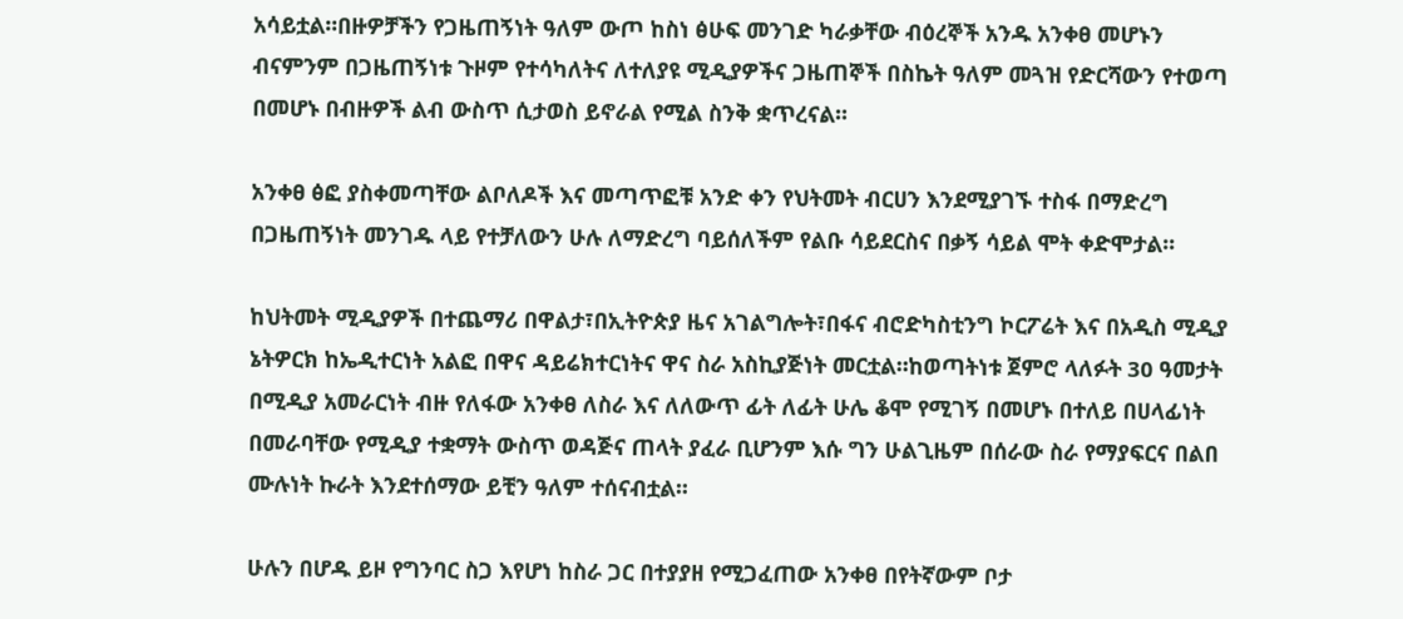አሳይቷል።በዙዎቻችን የጋዜጠኝነት ዓለም ውጦ ከስነ ፅሁፍ መንገድ ካራቃቸው ብዕረኞች አንዱ አንቀፀ መሆኑን ብናምንም በጋዜጠኝነቱ ጉዞም የተሳካለትና ለተለያዩ ሚዲያዎችና ጋዜጠኞች በስኬት ዓለም መጓዝ የድርሻውን የተወጣ በመሆኑ በብዙዎች ልብ ውስጥ ሲታወስ ይኖራል የሚል ስንቅ ቋጥረናል።

አንቀፀ ፅፎ ያስቀመጣቸው ልቦለዶች እና መጣጥፎቹ አንድ ቀን የህትመት ብርሀን እንደሚያገኙ ተስፋ በማድረግ በጋዜጠኝነት መንገዱ ላይ የተቻለውን ሁሉ ለማድረግ ባይሰለችም የልቡ ሳይደርስና በቃኝ ሳይል ሞት ቀድሞታል።

ከህትመት ሚዲያዎች በተጨማሪ በዋልታ፣በኢትዮጵያ ዜና አገልግሎት፣በፋና ብሮድካስቲንግ ኮርፖሬት እና በአዲስ ሚዲያ ኔትዎርክ ከኤዲተርነት አልፎ በዋና ዳይሬክተርነትና ዋና ስራ አስኪያጅነት መርቷል።ከወጣትነቱ ጀምሮ ላለፉት 30 ዓመታት በሚዲያ አመራርነት ብዙ የለፋው አንቀፀ ለስራ እና ለለውጥ ፊት ለፊት ሁሌ ቆሞ የሚገኝ በመሆኑ በተለይ በሀላፊነት በመራባቸው የሚዲያ ተቋማት ውስጥ ወዳጅና ጠላት ያፈራ ቢሆንም እሱ ግን ሁልጊዜም በሰራው ስራ የማያፍርና በልበ ሙሉነት ኩራት እንደተሰማው ይቺን ዓለም ተሰናብቷል።

ሁሉን በሆዱ ይዞ የግንባር ስጋ እየሆነ ከስራ ጋር በተያያዘ የሚጋፈጠው አንቀፀ በየትኛውም ቦታ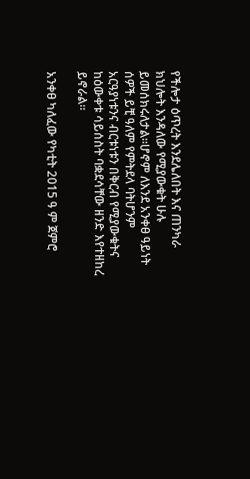የችሎታ ዕጥረት እንደሌለበት እና ጠንካራ ክህሎት እንዳለው የሚያውቁት ሁሉ ይመሰክሩለታል።ሆኖም ለእንደ አንቀፀ ዓይነት ሰዎች ይቺ ዓለም የምትደላ ባትሆንም አርዓያነቱንና ብርቱነቱን በቅርብ የሚያውቁትና ከዕውቀቱ ሳይሰስት ባቋደሳቸው ዘንድ እየተዘከረ ይኖራል።

አንቀፀ ካለፈው የካቲት 2015 ዓ ም ጀምሮ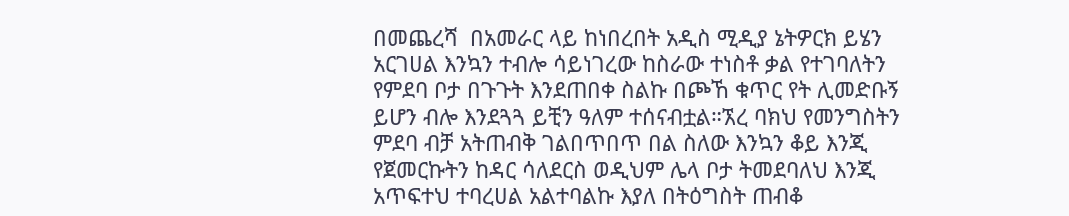በመጨረሻ  በአመራር ላይ ከነበረበት አዲስ ሚዲያ ኔትዎርክ ይሄን አርገሀል እንኳን ተብሎ ሳይነገረው ከስራው ተነስቶ ቃል የተገባለትን የምደባ ቦታ በጉጉት እንደጠበቀ ስልኩ በጮኸ ቁጥር የት ሊመድቡኝ ይሆን ብሎ እንደጓጓ ይቺን ዓለም ተሰናብቷል።ኧረ ባክህ የመንግስትን ምደባ ብቻ አትጠብቅ ገልበጥበጥ በል ስለው እንኳን ቆይ እንጂ የጀመርኩትን ከዳር ሳለደርስ ወዲህም ሌላ ቦታ ትመደባለህ እንጂ አጥፍተህ ተባረሀል አልተባልኩ እያለ በትዕግስት ጠብቆ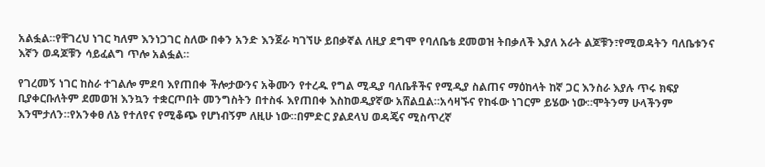አልፏል።የቸገረህ ነገር ካለም እንነጋገር ስለው በቀን አንድ እንጀራ ካገኘሁ ይበቃኛል ለዚያ ደግሞ የባለቤቴ ደመወዝ ትበቃለች እያለ አራት ልጆቹን፣የሚወዳትን ባለቤቱንና እኛን ወዳጆቹን ሳይፈልግ ጥሎ አልፏል።

የገረመኝ ነገር ከስራ ተገልሎ ምደባ እየጠበቀ ችሎታውንና አቅሙን የተረዱ የግል ሚዲያ ባለቤቶችና የሚዲያ ስልጠና ማዕከላት ከኛ ጋር እንስራ እያሉ ጥሩ ክፍያ ቢያቀርቡለትም ደመወዝ እንኳን ተቋርጦበት መንግስትን በተስፋ እየጠበቀ እስከወዲያኛው አሸልቧል።አሳዛኙና የከፋው ነገርም ይሄው ነው።ሞትንማ ሁላችንም እንሞታለን።የአንቀፀ ለኔ የተለየና የሚቆጭ የሆነብኝም ለዚሁ ነው።በምድር ያልደላህ ወዳጄና ሚስጥረኛ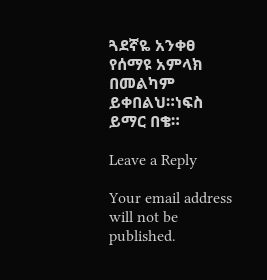ጓደኛዬ አንቀፀ የሰማዩ አምላክ በመልካም ይቀበልህ።ነፍስ ይማር በቄ።

Leave a Reply

Your email address will not be published.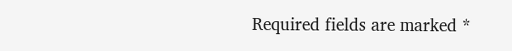Required fields are marked *